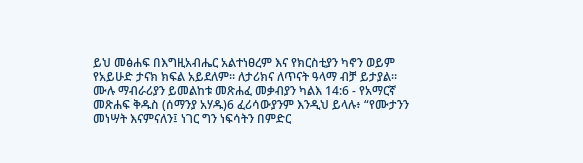ይህ መፅሐፍ በእግዚአብሔር አልተነፀረም እና የክርስቲያን ካኖን ወይም የአይሁድ ታናክ ክፍል አይደለም። ለታሪክና ለጥናት ዓላማ ብቻ ይታያል። ሙሉ ማብራሪያን ይመልከቱ መጽሐፈ መቃብያን ካልእ 14:6 - የአማርኛ መጽሐፍ ቅዱስ (ሰማንያ አሃዱ)6 ፈሪሳውያንም እንዲህ ይላሉ፥ “የሙታንን መነሣት እናምናለን፤ ነገር ግን ነፍሳትን በምድር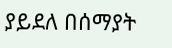ያይደለ በሰማያት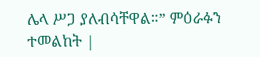ሌላ ሥጋ ያለብሳቸዋል።” ምዕራፉን ተመልከት |